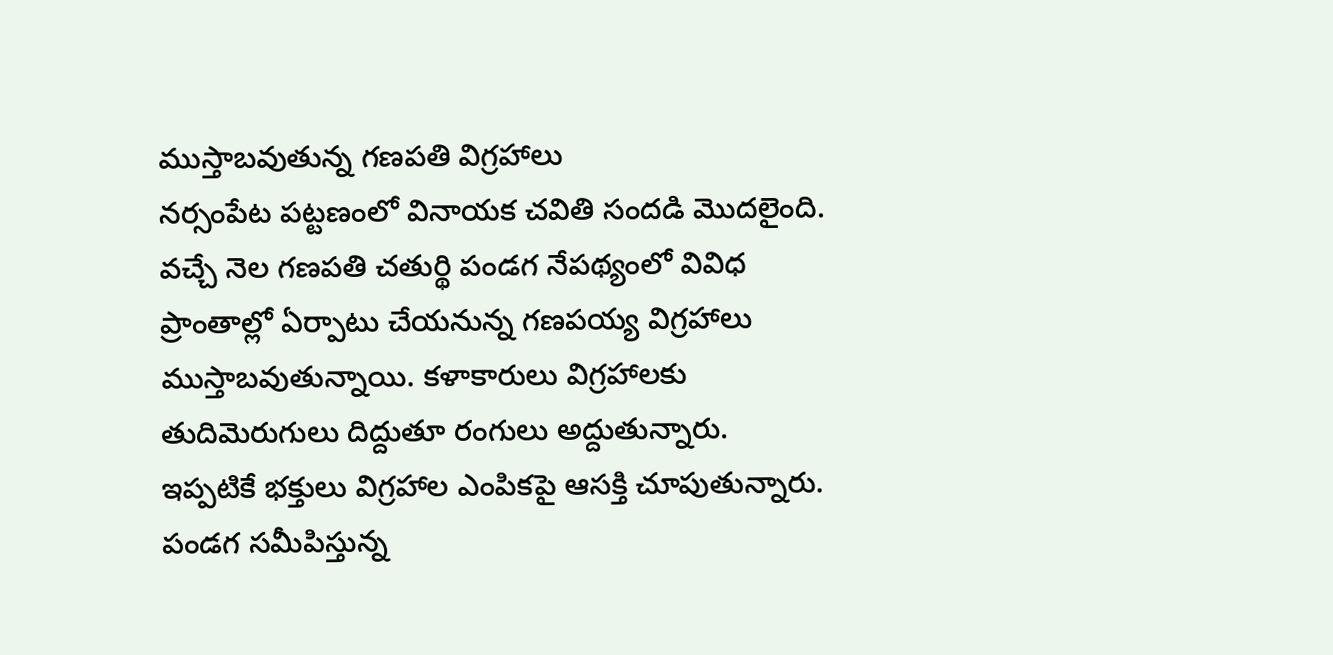ముస్తాబవుతున్న గణపతి విగ్రహాలు
నర్సంపేట పట్టణంలో వినాయక చవితి సందడి మొదలైంది. వచ్చే నెల గణపతి చతుర్థి పండగ నేపథ్యంలో వివిధ ప్రాంతాల్లో ఏర్పాటు చేయనున్న గణపయ్య విగ్రహాలు ముస్తాబవుతున్నాయి. కళాకారులు విగ్రహాలకు తుదిమెరుగులు దిద్దుతూ రంగులు అద్దుతున్నారు. ఇప్పటికే భక్తులు విగ్రహాల ఎంపికపై ఆసక్తి చూపుతున్నారు. పండగ సమీపిస్తున్న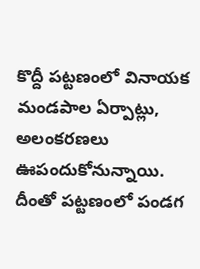కొద్దీ పట్టణంలో వినాయక మండపాల ఏర్పాట్లు, అలంకరణలు ఊపందుకోనున్నాయి. దీంతో పట్టణంలో పండగ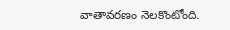వాతావరణం నెలకొంటోంది.